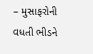– મુસાફરોની વધતી ભીડને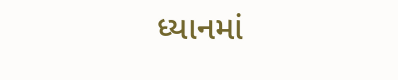ધ્યાનમાં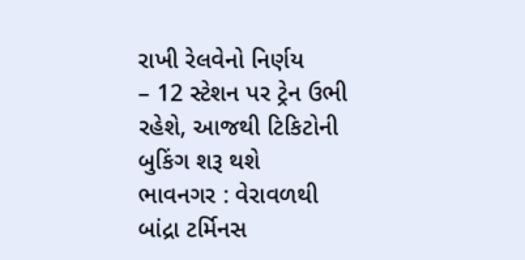રાખી રેલવેનો નિર્ણય
– 12 સ્ટેશન પર ટ્રેન ઉભી રહેશે, આજથી ટિકિટોની બુકિંગ શરૂ થશે
ભાવનગર : વેરાવળથી બાંદ્રા ટર્મિનસ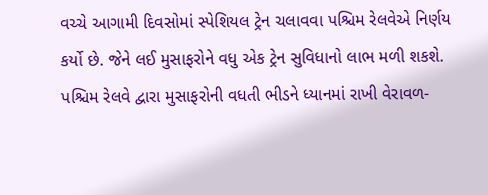વચ્ચે આગામી દિવસોમાં સ્પેશિયલ ટ્રેન ચલાવવા પશ્ચિમ રેલવેએ નિર્ણય કર્યો છે. જેને લઈ મુસાફરોને વધુ એક ટ્રેન સુવિધાનો લાભ મળી શકશે.
પશ્ચિમ રેલવે દ્વારા મુસાફરોની વધતી ભીડને ધ્યાનમાં રાખી વેરાવળ-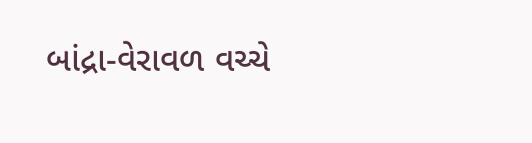બાંદ્રા-વેરાવળ વચ્ચે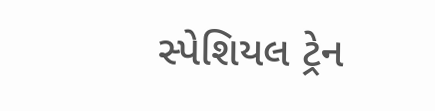સ્પેશિયલ ટ્રેન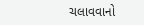ચલાવવાનો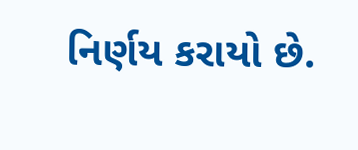નિર્ણય કરાયો છે.